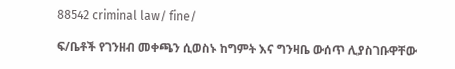88542 criminal law/ fine/

ፍ/ቤቶች የገንዘብ መቀጫን ሲወስኑ ከግምት እና ግንዛቤ ውሰጥ ሊያስገቡዋቸው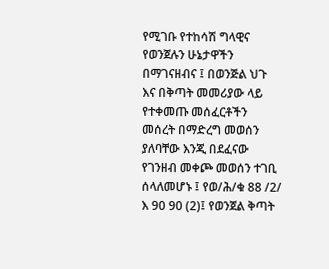የሚገቡ የተከሳሽ ግላዊና የወንጀሉን ሁኔታዋችን በማገናዘብና ፤ በወንጅል ህጉ እና በቅጣት መመሪያው ላይ የተቀመጡ መሰፈርቶችን መሰረት በማድረግ መወሰን ያለባቸው እንጂ በደፈናው የገንዘብ መቀጮ መወሰን ተገቢ ሰላለመሆኑ ፤ የወ/ሕ/ቁ 88 /2/ እ 90 90 (2)፤ የወንጀል ቅጣት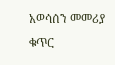አወሳሰን መመሪያ ቁጥር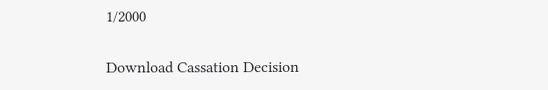1/2000

Download Cassation Decision